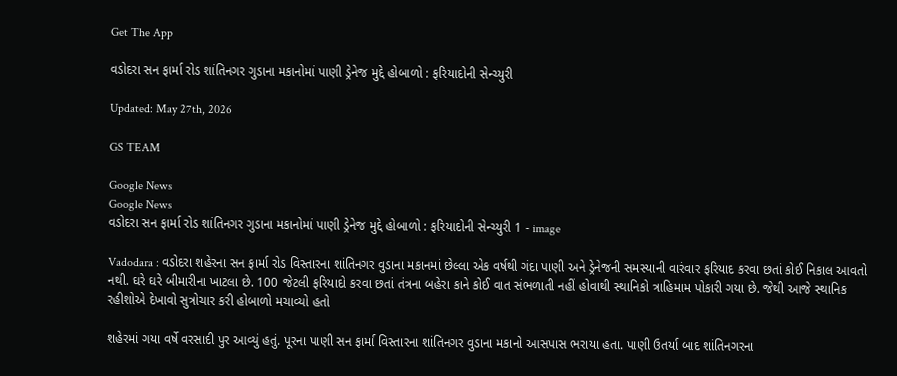Get The App

વડોદરા સન ફાર્મા રોડ શાંતિનગર ગુડાના મકાનોમાં પાણી ડ્રેનેજ મુદ્દે હોબાળો : ફરિયાદોની સેન્ચ્યુરી

Updated: May 27th, 2026

GS TEAM

Google News
Google News
વડોદરા સન ફાર્મા રોડ શાંતિનગર ગુડાના મકાનોમાં પાણી ડ્રેનેજ મુદ્દે હોબાળો : ફરિયાદોની સેન્ચ્યુરી 1 - image

Vadodara : વડોદરા શહેરના સન ફાર્મા રોડ વિસ્તારના શાંતિનગર વુડાના મકાનમાં છેલ્લા એક વર્ષથી ગંદા પાણી અને ડ્રેનેજની સમસ્યાની વારંવાર ફરિયાદ કરવા છતાં કોઈ નિકાલ આવતો નથી. ઘરે ઘરે બીમારીના ખાટલા છે. 100 જેટલી ફરિયાદો કરવા છતાં તંત્રના બહેરા કાને કોઈ વાત સંભળાતી નહીં હોવાથી સ્થાનિકો ત્રાહિમામ પોકારી ગયા છે. જેથી આજે સ્થાનિક રહીશોએ દેખાવો સુત્રોચાર કરી હોબાળો મચાવ્યો હતો

શહેરમાં ગયા વર્ષે વરસાદી પુર આવ્યું હતું. પૂરના પાણી સન ફાર્મા વિસ્તારના શાંતિનગર વુડાના મકાનો આસપાસ ભરાયા હતા. પાણી ઉતર્યા બાદ શાંતિનગરના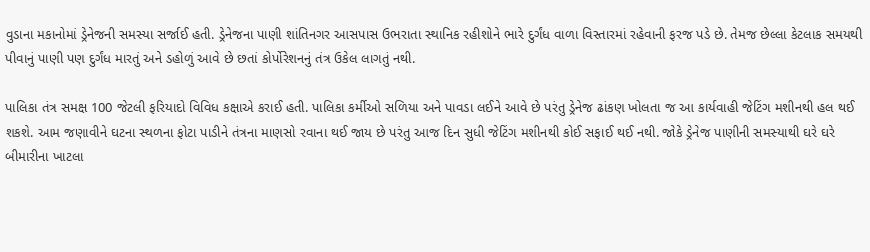વુડાના મકાનોમાં ડ્રેનેજની સમસ્યા સર્જાઈ હતી. ડ્રેનેજના પાણી શાંતિનગર આસપાસ ઉભરાતા સ્થાનિક રહીશોને ભારે દુર્ગંધ વાળા વિસ્તારમાં રહેવાની ફરજ પડે છે. તેમજ છેલ્લા કેટલાક સમયથી પીવાનું પાણી પણ દુર્ગંધ મારતું અને ડહોળું આવે છે છતાં કોર્પોરેશનનું તંત્ર ઉકેલ લાગતું નથી.

પાલિકા તંત્ર સમક્ષ 100 જેટલી ફરિયાદો વિવિધ કક્ષાએ કરાઈ હતી. પાલિકા કર્મીઓ સળિયા અને પાવડા લઈને આવે છે પરંતુ ડ્રેનેજ ઢાંકણ ખોલતા જ આ કાર્યવાહી જેટિંગ મશીનથી હલ થઈ શકશે. આમ જણાવીને ઘટના સ્થળના ફોટા પાડીને તંત્રના માણસો રવાના થઈ જાય છે પરંતુ આજ દિન સુધી જેટિંગ મશીનથી કોઈ સફાઈ થઈ નથી. જોકે ડ્રેનેજ પાણીની સમસ્યાથી ઘરે ઘરે બીમારીના ખાટલા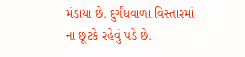મંડાયા છે. દુર્ગંધવાળા વિસ્તારમાં ના છૂટકે રહેવું પડે છે.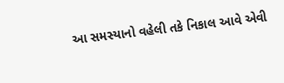આ સમસ્યાનો વહેલી તકે નિકાલ આવે એવી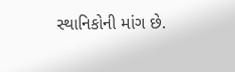સ્થાનિકોની માંગ છે.